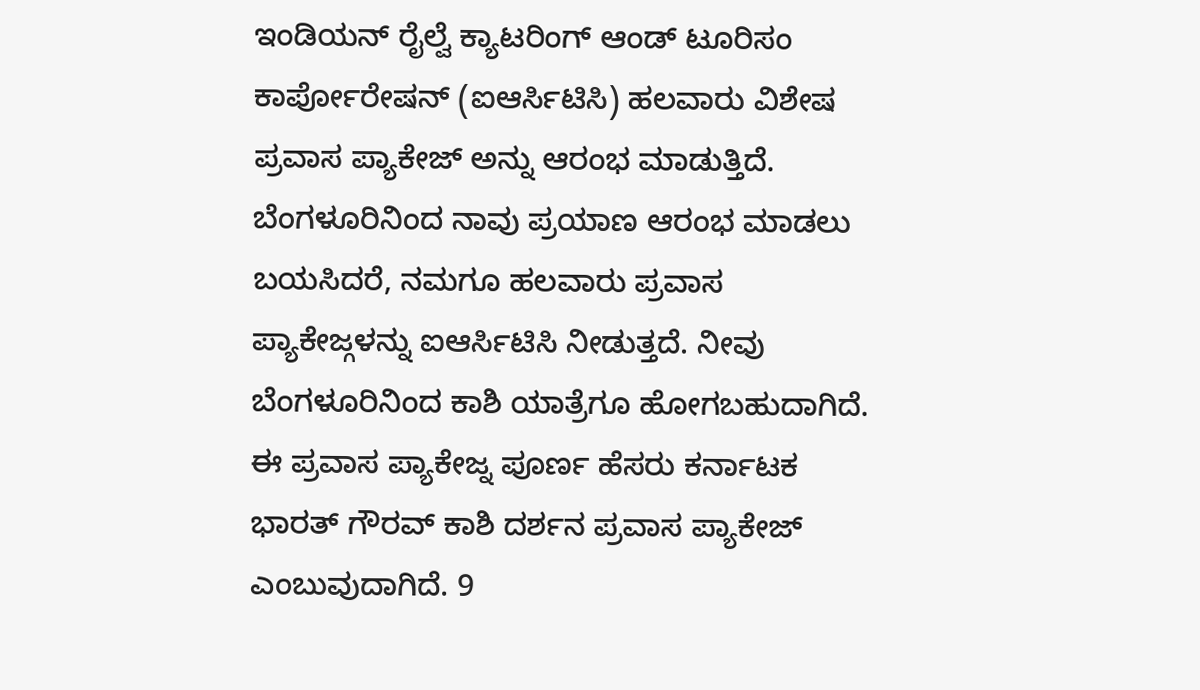ಇಂಡಿಯನ್ ರೈಲ್ವೆ ಕ್ಯಾಟರಿಂಗ್ ಆಂಡ್ ಟೂರಿಸಂ ಕಾರ್ಪೋರೇಷನ್ (ಐಆರ್ಸಿಟಿಸಿ) ಹಲವಾರು ವಿಶೇಷ ಪ್ರವಾಸ ಪ್ಯಾಕೇಜ್ ಅನ್ನು ಆರಂಭ ಮಾಡುತ್ತಿದೆ. ಬೆಂಗಳೂರಿನಿಂದ ನಾವು ಪ್ರಯಾಣ ಆರಂಭ ಮಾಡಲು ಬಯಸಿದರೆ, ನಮಗೂ ಹಲವಾರು ಪ್ರವಾಸ ಪ್ಯಾಕೇಜ್ಗಳನ್ನು ಐಆರ್ಸಿಟಿಸಿ ನೀಡುತ್ತದೆ. ನೀವು ಬೆಂಗಳೂರಿನಿಂದ ಕಾಶಿ ಯಾತ್ರೆಗೂ ಹೋಗಬಹುದಾಗಿದೆ.
ಈ ಪ್ರವಾಸ ಪ್ಯಾಕೇಜ್ನ ಪೂರ್ಣ ಹೆಸರು ಕರ್ನಾಟಕ ಭಾರತ್ ಗೌರವ್ ಕಾಶಿ ದರ್ಶನ ಪ್ರವಾಸ ಪ್ಯಾಕೇಜ್ ಎಂಬುವುದಾಗಿದೆ. 9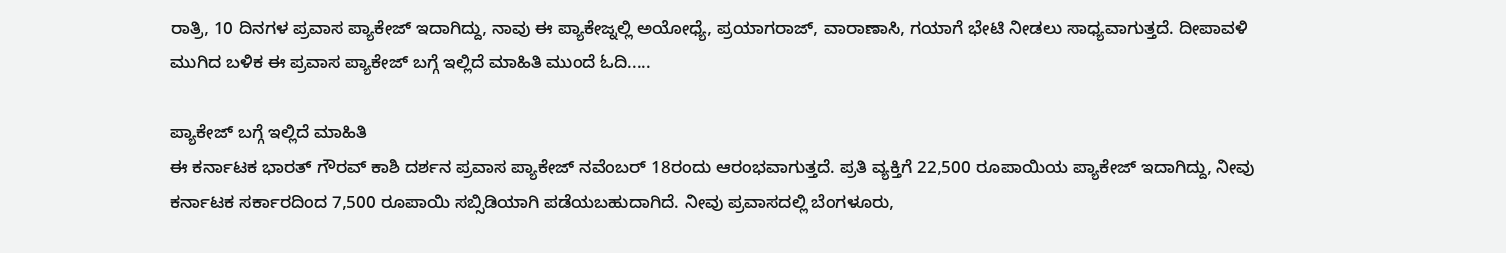ರಾತ್ರಿ, 10 ದಿನಗಳ ಪ್ರವಾಸ ಪ್ಯಾಕೇಜ್ ಇದಾಗಿದ್ದು, ನಾವು ಈ ಪ್ಯಾಕೇಜ್ನಲ್ಲಿ ಅಯೋಧ್ಯೆ, ಪ್ರಯಾಗರಾಜ್, ವಾರಾಣಾಸಿ, ಗಯಾಗೆ ಭೇಟಿ ನೀಡಲು ಸಾಧ್ಯವಾಗುತ್ತದೆ. ದೀಪಾವಳಿ ಮುಗಿದ ಬಳಿಕ ಈ ಪ್ರವಾಸ ಪ್ಯಾಕೇಜ್ ಬಗ್ಗೆ ಇಲ್ಲಿದೆ ಮಾಹಿತಿ ಮುಂದೆ ಓದಿ.....

ಪ್ಯಾಕೇಜ್ ಬಗ್ಗೆ ಇಲ್ಲಿದೆ ಮಾಹಿತಿ
ಈ ಕರ್ನಾಟಕ ಭಾರತ್ ಗೌರವ್ ಕಾಶಿ ದರ್ಶನ ಪ್ರವಾಸ ಪ್ಯಾಕೇಜ್ ನವೆಂಬರ್ 18ರಂದು ಆರಂಭವಾಗುತ್ತದೆ. ಪ್ರತಿ ವ್ಯಕ್ತಿಗೆ 22,500 ರೂಪಾಯಿಯ ಪ್ಯಾಕೇಜ್ ಇದಾಗಿದ್ದು, ನೀವು ಕರ್ನಾಟಕ ಸರ್ಕಾರದಿಂದ 7,500 ರೂಪಾಯಿ ಸಬ್ಸಿಡಿಯಾಗಿ ಪಡೆಯಬಹುದಾಗಿದೆ. ನೀವು ಪ್ರವಾಸದಲ್ಲಿ ಬೆಂಗಳೂರು,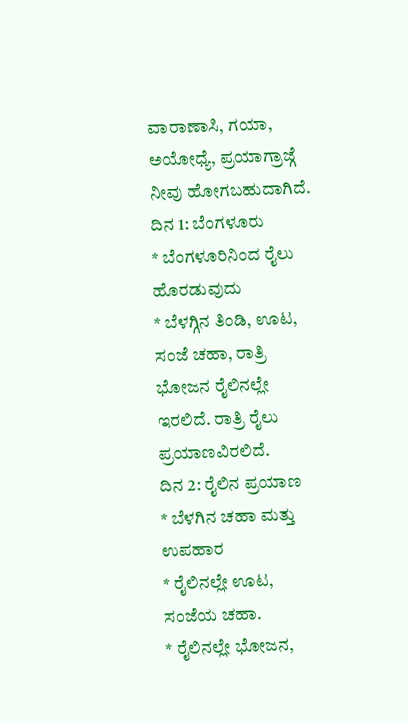ವಾರಾಣಾಸಿ, ಗಯಾ, ಅಯೋಧ್ಯೆ, ಪ್ರಯಾಗ್ರಾಜ್ಗೆ ನೀವು ಹೋಗಬಹುದಾಗಿದೆ.
ದಿನ 1: ಬೆಂಗಳೂರು
* ಬೆಂಗಳೂರಿನಿಂದ ರೈಲು ಹೊರಡುವುದು
* ಬೆಳಗ್ಗಿನ ತಿಂಡಿ, ಊಟ, ಸಂಜೆ ಚಹಾ, ರಾತ್ರಿ ಭೋಜನ ರೈಲಿನಲ್ಲೇ ಇರಲಿದೆ. ರಾತ್ರಿ ರೈಲು ಪ್ರಯಾಣವಿರಲಿದೆ.
ದಿನ 2: ರೈಲಿನ ಪ್ರಯಾಣ
* ಬೆಳಗಿನ ಚಹಾ ಮತ್ತು ಉಪಹಾರ
* ರೈಲಿನಲ್ಲೇ ಊಟ, ಸಂಜೆಯ ಚಹಾ.
* ರೈಲಿನಲ್ಲೇ ಭೋಜನ,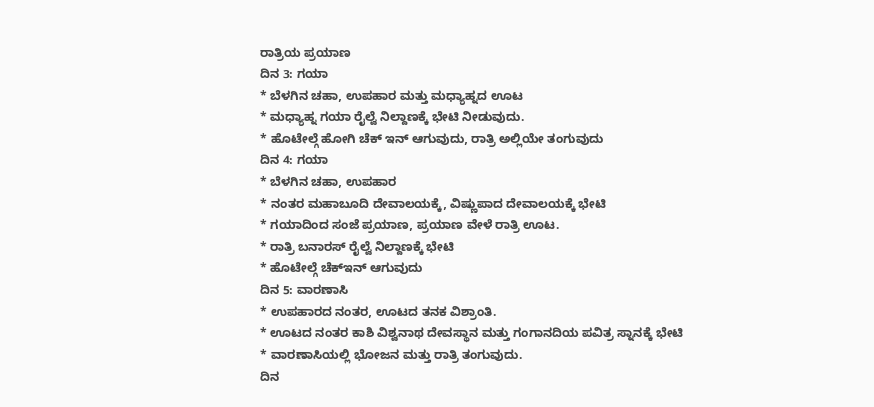ರಾತ್ರಿಯ ಪ್ರಯಾಣ
ದಿನ 3: ಗಯಾ
* ಬೆಳಗಿನ ಚಹಾ, ಉಪಹಾರ ಮತ್ತು ಮಧ್ಯಾಹ್ನದ ಊಟ
* ಮಧ್ಯಾಹ್ನ ಗಯಾ ರೈಲ್ವೆ ನಿಲ್ದಾಣಕ್ಕೆ ಭೇಟಿ ನೀಡುವುದು.
* ಹೊಟೇಲ್ಗೆ ಹೋಗಿ ಚೆಕ್ ಇನ್ ಆಗುವುದು, ರಾತ್ರಿ ಅಲ್ಲಿಯೇ ತಂಗುವುದು
ದಿನ 4: ಗಯಾ
* ಬೆಳಗಿನ ಚಹಾ, ಉಪಹಾರ
* ನಂತರ ಮಹಾಬೂದಿ ದೇವಾಲಯಕ್ಕೆ, ವಿಷ್ಣುಪಾದ ದೇವಾಲಯಕ್ಕೆ ಭೇಟಿ
* ಗಯಾದಿಂದ ಸಂಜೆ ಪ್ರಯಾಣ, ಪ್ರಯಾಣ ವೇಳೆ ರಾತ್ರಿ ಊಟ.
* ರಾತ್ರಿ ಬನಾರಸ್ ರೈಲ್ವೆ ನಿಲ್ದಾಣಕ್ಕೆ ಭೇಟಿ
* ಹೊಟೇಲ್ಗೆ ಚೆಕ್ಇನ್ ಆಗುವುದು
ದಿನ 5: ವಾರಣಾಸಿ
* ಉಪಹಾರದ ನಂತರ, ಊಟದ ತನಕ ವಿಶ್ರಾಂತಿ.
* ಊಟದ ನಂತರ ಕಾಶಿ ವಿಶ್ವನಾಥ ದೇವಸ್ಥಾನ ಮತ್ತು ಗಂಗಾನದಿಯ ಪವಿತ್ರ ಸ್ನಾನಕ್ಕೆ ಭೇಟಿ
* ವಾರಣಾಸಿಯಲ್ಲಿ ಭೋಜನ ಮತ್ತು ರಾತ್ರಿ ತಂಗುವುದು.
ದಿನ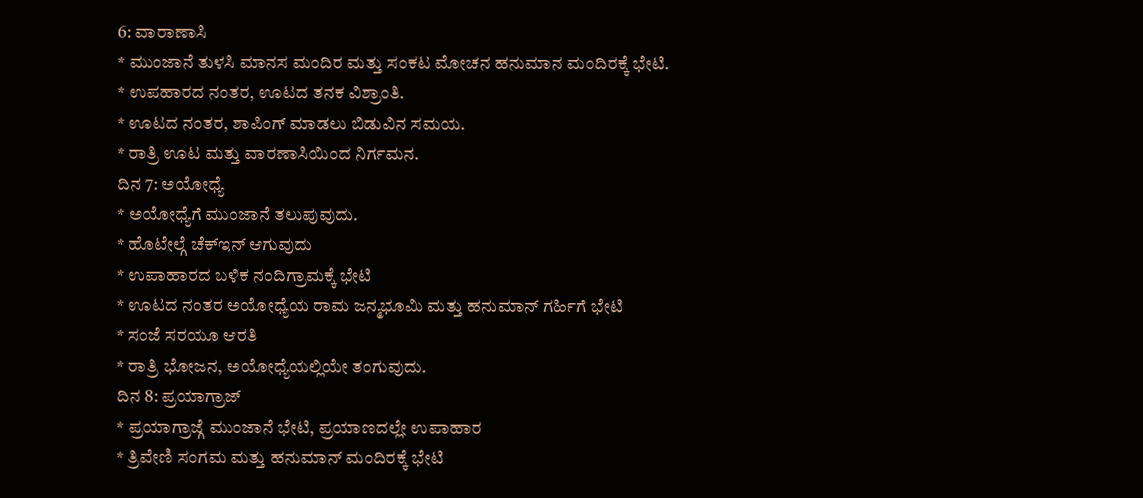6: ವಾರಾಣಾಸಿ
* ಮುಂಜಾನೆ ತುಳಸಿ ಮಾನಸ ಮಂದಿರ ಮತ್ತು ಸಂಕಟ ಮೋಚನ ಹನುಮಾನ ಮಂದಿರಕ್ಕೆ ಭೇಟಿ.
* ಉಪಹಾರದ ನಂತರ, ಊಟದ ತನಕ ವಿಶ್ರಾಂತಿ.
* ಊಟದ ನಂತರ, ಶಾಪಿಂಗ್ ಮಾಡಲು ಬಿಡುವಿನ ಸಮಯ.
* ರಾತ್ರಿ ಊಟ ಮತ್ತು ವಾರಣಾಸಿಯಿಂದ ನಿರ್ಗಮನ.
ದಿನ 7: ಅಯೋಧ್ಯೆ
* ಅಯೋಧ್ಯೆಗೆ ಮುಂಜಾನೆ ತಲುಪುವುದು.
* ಹೊಟೇಲ್ಗೆ ಚೆಕ್ಇನ್ ಆಗುವುದು
* ಉಪಾಹಾರದ ಬಳಿಕ ನಂದಿಗ್ರಾಮಕ್ಕೆ ಭೇಟಿ
* ಊಟದ ನಂತರ ಅಯೋಧ್ಯೆಯ ರಾಮ ಜನ್ಮಭೂಮಿ ಮತ್ತು ಹನುಮಾನ್ ಗರ್ಹಿಗೆ ಭೇಟಿ
* ಸಂಜೆ ಸರಯೂ ಆರತಿ
* ರಾತ್ರಿ ಭೋಜನ, ಅಯೋಧ್ಯೆಯಲ್ಲಿಯೇ ತಂಗುವುದು.
ದಿನ 8: ಪ್ರಯಾಗ್ರಾಜ್
* ಪ್ರಯಾಗ್ರಾಜ್ಗೆ ಮುಂಜಾನೆ ಭೇಟಿ, ಪ್ರಯಾಣದಲ್ಲೇ ಉಪಾಹಾರ
* ತ್ರಿವೇಣಿ ಸಂಗಮ ಮತ್ತು ಹನುಮಾನ್ ಮಂದಿರಕ್ಕೆ ಭೇಟಿ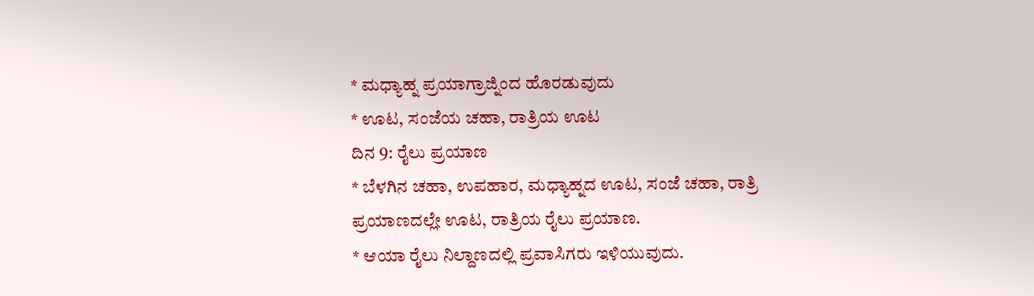* ಮಧ್ಯಾಹ್ನ ಪ್ರಯಾಗ್ರಾಜ್ನಿಂದ ಹೊರಡುವುದು
* ಊಟ, ಸಂಜೆಯ ಚಹಾ, ರಾತ್ರಿಯ ಊಟ
ದಿನ 9: ರೈಲು ಪ್ರಯಾಣ
* ಬೆಳಗಿನ ಚಹಾ, ಉಪಹಾರ, ಮಧ್ಯಾಹ್ನದ ಊಟ, ಸಂಜೆ ಚಹಾ, ರಾತ್ರಿ ಪ್ರಯಾಣದಲ್ಲೇ ಊಟ, ರಾತ್ರಿಯ ರೈಲು ಪ್ರಯಾಣ.
* ಆಯಾ ರೈಲು ನಿಲ್ದಾಣದಲ್ಲಿ ಪ್ರವಾಸಿಗರು ಇಳಿಯುವುದು.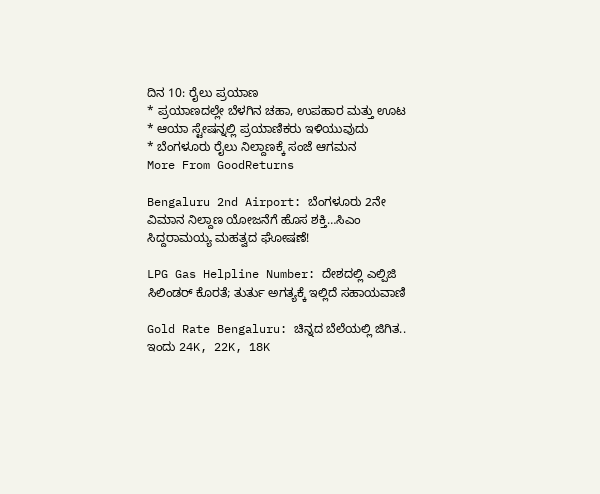ದಿನ 10: ರೈಲು ಪ್ರಯಾಣ
* ಪ್ರಯಾಣದಲ್ಲೇ ಬೆಳಗಿನ ಚಹಾ, ಉಪಹಾರ ಮತ್ತು ಊಟ
* ಆಯಾ ಸ್ಟೇಷನ್ನಲ್ಲಿ ಪ್ರಯಾಣಿಕರು ಇಳಿಯುವುದು
* ಬೆಂಗಳೂರು ರೈಲು ನಿಲ್ದಾಣಕ್ಕೆ ಸಂಜೆ ಆಗಮನ
More From GoodReturns

Bengaluru 2nd Airport: ಬೆಂಗಳೂರು 2ನೇ ವಿಮಾನ ನಿಲ್ದಾಣ ಯೋಜನೆಗೆ ಹೊಸ ಶಕ್ತಿ…ಸಿಎಂ ಸಿದ್ದರಾಮಯ್ಯ ಮಹತ್ವದ ಘೋಷಣೆ!

LPG Gas Helpline Number: ದೇಶದಲ್ಲಿ ಎಲ್ಪಿಜಿ ಸಿಲಿಂಡರ್ ಕೊರತೆ; ತುರ್ತು ಅಗತ್ಯಕ್ಕೆ ಇಲ್ಲಿದೆ ಸಹಾಯವಾಣಿ

Gold Rate Bengaluru: ಚಿನ್ನದ ಬೆಲೆಯಲ್ಲಿ ಜಿಗಿತ.. ಇಂದು 24K, 22K, 18K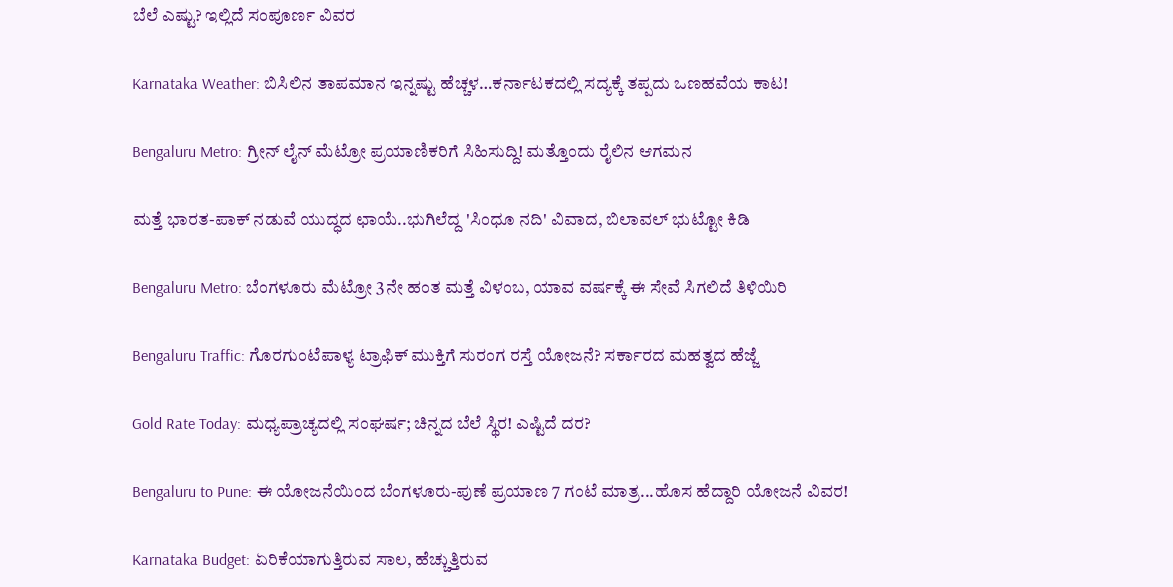ಬೆಲೆ ಎಷ್ಟು? ಇಲ್ಲಿದೆ ಸಂಪೂರ್ಣ ವಿವರ

Karnataka Weather: ಬಿಸಿಲಿನ ತಾಪಮಾನ ಇನ್ನಷ್ಟು ಹೆಚ್ಚಳ…ಕರ್ನಾಟಕದಲ್ಲಿ ಸದ್ಯಕ್ಕೆ ತಪ್ಪದು ಒಣಹವೆಯ ಕಾಟ!

Bengaluru Metro: ಗ್ರೀನ್ ಲೈನ್ ಮೆಟ್ರೋ ಪ್ರಯಾಣಿಕರಿಗೆ ಸಿಹಿಸುದ್ದಿ! ಮತ್ತೊಂದು ರೈಲಿನ ಆಗಮನ

ಮತ್ತೆ ಭಾರತ-ಪಾಕ್ ನಡುವೆ ಯುದ್ಧದ ಛಾಯೆ..ಭುಗಿಲೆದ್ದ 'ಸಿಂಧೂ ನದಿ' ವಿವಾದ, ಬಿಲಾವಲ್ ಭುಟ್ಟೋ ಕಿಡಿ

Bengaluru Metro: ಬೆಂಗಳೂರು ಮೆಟ್ರೋ 3ನೇ ಹಂತ ಮತ್ತೆ ವಿಳಂಬ, ಯಾವ ವರ್ಷಕ್ಕೆ ಈ ಸೇವೆ ಸಿಗಲಿದೆ ತಿಳಿಯಿರಿ

Bengaluru Traffic: ಗೊರಗುಂಟೆಪಾಳ್ಯ ಟ್ರಾಫಿಕ್ ಮುಕ್ತಿಗೆ ಸುರಂಗ ರಸ್ತೆ ಯೋಜನೆ? ಸರ್ಕಾರದ ಮಹತ್ವದ ಹೆಜ್ಜೆ

Gold Rate Today: ಮಧ್ಯಪ್ರಾಚ್ಯದಲ್ಲಿ ಸಂಘರ್ಷ; ಚಿನ್ನದ ಬೆಲೆ ಸ್ಥಿರ! ಎಷ್ಟಿದೆ ದರ?

Bengaluru to Pune: ಈ ಯೋಜನೆಯಿಂದ ಬೆಂಗಳೂರು-ಪುಣೆ ಪ್ರಯಾಣ 7 ಗಂಟೆ ಮಾತ್ರ...ಹೊಸ ಹೆದ್ದಾರಿ ಯೋಜನೆ ವಿವರ!

Karnataka Budget: ಏರಿಕೆಯಾಗುತ್ತಿರುವ ಸಾಲ, ಹೆಚ್ಚುತ್ತಿರುವ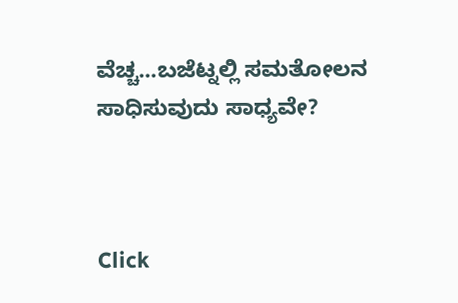ವೆಚ್ಚ...ಬಜೆಟ್ನಲ್ಲಿ ಸಮತೋಲನ ಸಾಧಿಸುವುದು ಸಾಧ್ಯವೇ?



Click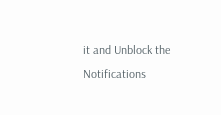it and Unblock the Notifications